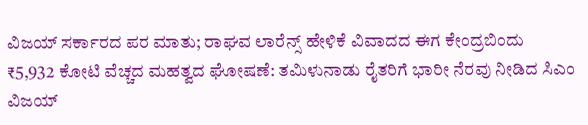ವಿಜಯ್ ಸರ್ಕಾರದ ಪರ ಮಾತು; ರಾಘವ ಲಾರೆನ್ಸ್ ಹೇಳಿಕೆ ವಿವಾದದ ಈಗ ಕೇಂದ್ರಬಿಂದು
₹5,932 ಕೋಟಿ ವೆಚ್ಚದ ಮಹತ್ವದ ಘೋಷಣೆ: ತಮಿಳುನಾಡು ರೈತರಿಗೆ ಭಾರೀ ನೆರವು ನೀಡಿದ ಸಿಎಂ ವಿಜಯ್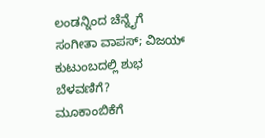ಲಂಡನ್ನಿಂದ ಚೆನ್ನೈಗೆ ಸಂಗೀತಾ ವಾಪಸ್; ವಿಜಯ್ ಕುಟುಂಬದಲ್ಲಿ ಶುಭ ಬೆಳವಣಿಗೆ?
ಮೂಕಾಂಬಿಕೆಗೆ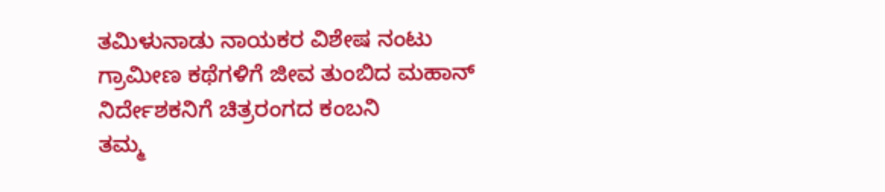ತಮಿಳುನಾಡು ನಾಯಕರ ವಿಶೇಷ ನಂಟು
ಗ್ರಾಮೀಣ ಕಥೆಗಳಿಗೆ ಜೀವ ತುಂಬಿದ ಮಹಾನ್ ನಿರ್ದೇಶಕನಿಗೆ ಚಿತ್ರರಂಗದ ಕಂಬನಿ
ತಮ್ಮ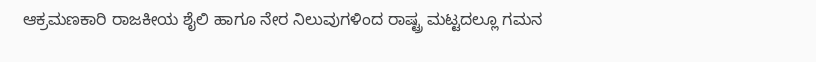ಆಕ್ರಮಣಕಾರಿ ರಾಜಕೀಯ ಶೈಲಿ ಹಾಗೂ ನೇರ ನಿಲುವುಗಳಿಂದ ರಾಷ್ಟ್ರ ಮಟ್ಟದಲ್ಲೂ ಗಮನ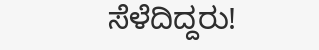ಸೆಳೆದಿದ್ದರು!